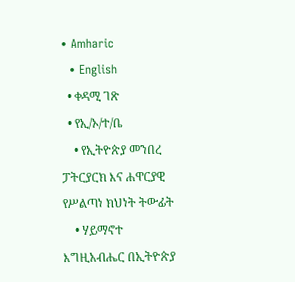• Amharic
  • English
  • ቀዳሚ ገጽ
  • የኢ/ኦ/ተ/ቤ
    • የኢትዮጵያ መንበረ ፓትርያርክ እና ሐዋርያዊ የሥልጣነ ክህነት ትውፊት
    • ሃይማኖተ እግዚአብሔር በኢትዮጵያ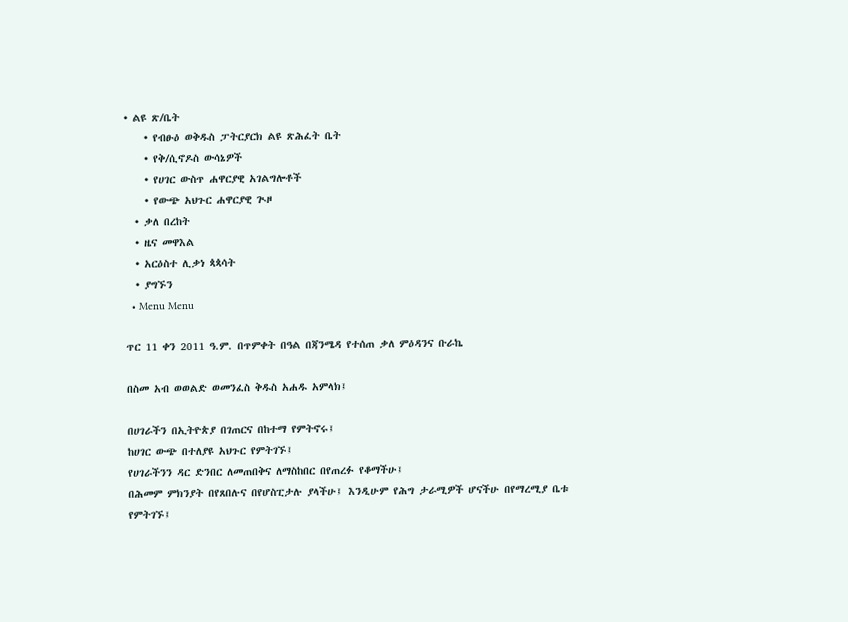• ልዩ ጽ/ቤት
    • የብፁዕ ወቅዱስ ፓትርያርክ ልዩ ጽሕፈት ቤት
    • የቅ/ሲኖዶስ ውሳኔዎች
    • የሀገር ውስጥ ሐዋርያዊ አገልግሎቶች
    • የውጭ አህጉር ሐዋርያዊ ጒዞ
  • ቃለ በረከት
  • ዜና መዋእል
  • አርዕስተ ሊቃነ ጳጳሳት
  • ያግኙን
  • Menu Menu

ጥር 11 ቀን 2011 ዓ.ም. በጥምቀት በዓል በጃንሜዳ የተሰጠ ቃለ ምዕዳንና ቡራኬ

በስመ አብ ወወልድ ወመንፈስ ቅዱስ አሐዱ አምላክ፤

በሀገራችን በኢትዮጵያ በገጠርና በከተማ የምትኖሩ፤
ከሀገር ውጭ በተለያዩ አህጉር የምትገኙ፤
የሀገራችንን ዳር ድንበር ለመጠበቅና ለማስከበር በየጠረፉ የቆማችሁ፤
በሕመም ምክንያት በየጸበሉና በየሆስፒታሉ ያላችሁ፤ እንዲሁም የሕግ ታራሚዎች ሆናችሁ በየማረሚያ ቤቱ የምትገኙ፤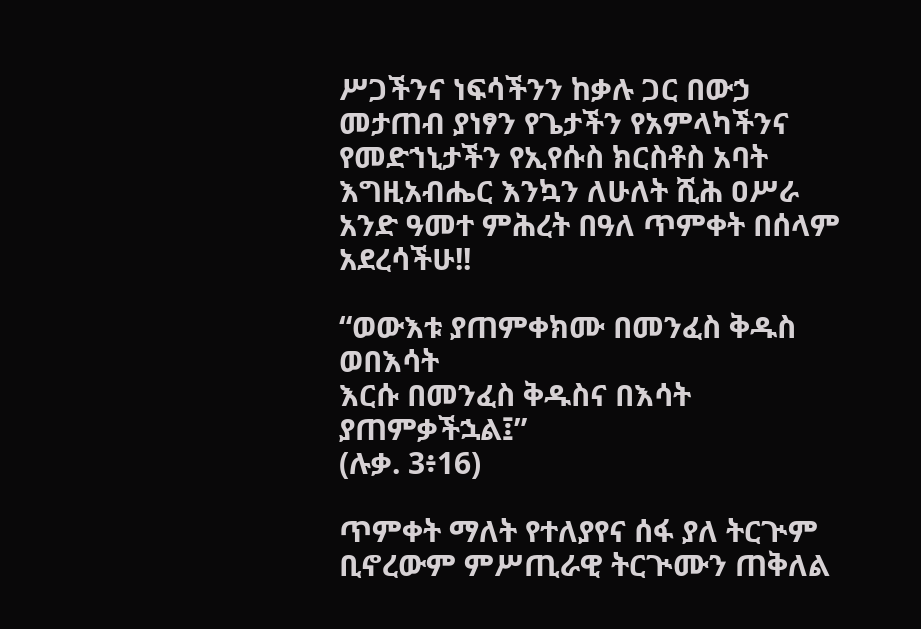ሥጋችንና ነፍሳችንን ከቃሉ ጋር በውኃ መታጠብ ያነፃን የጌታችን የአምላካችንና የመድኀኒታችን የኢየሱስ ክርስቶስ አባት እግዚአብሔር እንኳን ለሁለት ሺሕ ዐሥራ አንድ ዓመተ ምሕረት በዓለ ጥምቀት በሰላም አደረሳችሁ!!

“ወውእቱ ያጠምቀክሙ በመንፈስ ቅዱስ ወበእሳት
እርሱ በመንፈስ ቅዱስና በእሳት ያጠምቃችኋል፤”
(ሉቃ. 3፥16)

ጥምቀት ማለት የተለያየና ሰፋ ያለ ትርጒም ቢኖረውም ምሥጢራዊ ትርጒሙን ጠቅለል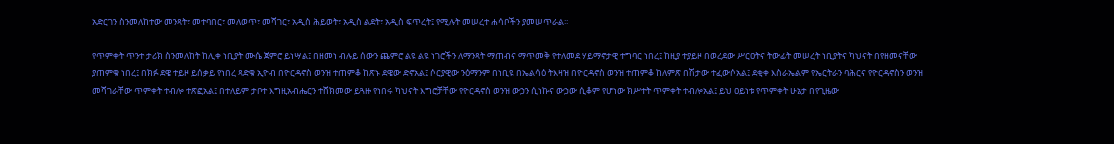አድርገን ስንመለከተው መንጻት፣ መተባበር፣ መለወጥ፣ መሻገር፣ አዲስ ሕይወት፣ አዲስ ልደት፣ አዲስ ፍጥረት፤ የሚሉት መሠረተ ሐሳቦችን ያመሠጥራል፡፡

የጥምቀት ጥንተ ታሪክ ስንመለከት ከሊቀ ነቢያት ሙሴ ጀምሮ ይነሣል፤ በዘመነ ብሉይ ሰውን ጨምሮ ልዩ ልዩ ነገሮችን ለማንጻት ማጠብና ማጥመቅ የተለመደ ሃይማኖታዊ ተግባር ነበረ፤ ከዚያ ተያይዞ በወረደው ሥርዐትና ትውፊት መሠረት ነቢያትና ካህናት በየዘመናቸው ያጠምቁ ነበረ፤ በክፉ ደዌ ተይዞ ይሰቃይ የነበረ ጻድቁ ኢዮብ በዮርዳኖስ ወንዝ ተጠምቆ ከጽኑ ደዌው ድኖአል፤ ሶርያዊው ንዕማንም በነቢዩ በኤልሳዕ ትእዛዝ በዮርዳኖስ ወንዝ ተጠምቆ ከለምጽ በሽታው ተፈውሶአል፤ ደቂቀ እስራኤልም የኤርትራን ባሕርና የዮርዳኖስን ወንዝ መሻገራቸው ጥምቀት ተብሎ ተጽፎአል፤ በተለይም ታቦተ እግዚአብሔርን ተሸክመው ይጓዙ የነበሩ ካህናት እግሮቻቸው የዮርዳኖስ ወንዝ ውኃን ሲነኩና ውኃው ሲቆም የሆነው ክሥተት ጥምቀት ተብሎአል፤ ይህ ዐይነቱ የጥምቀት ሁኔታ በየጊዜው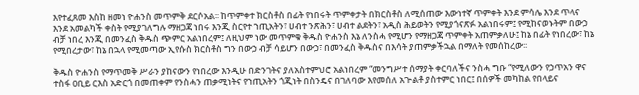እየተፈጸመ እስከ ዘመነ ዮሐንስ መጥምቅ ደርሶአል፡፡ ከጥምቀተ ክርስቶስ በፊት የነበሩት ጥምቀታት በክርስቶስ ለሚሰጠው እውነተኛ ጥምቀት እንደ ምሳሌ እንደ ጥላና እንደ አመልካች ቀስት የሚያገለግሉ ማዘጋጃ ነበሩ እንጂ ስርየተ ኀጢአትን፣ ሀብተ ንጽሕን፣ ሀብተ ልደትን፣ አዲስ ሕይወትን የሚያጎናጽፉ አልነበሩም፤ የሚከናወኑትም በውኃ ብቻ ነበረ እንጂ በመንፈስ ቅዱስ ጭምር አልነበረም፤ ለዚህም ነው መጥምቁ ቅዱስ ዮሐንስ እኔ ለንስሓ የሚሆን የማዘጋጃ ጥምቀት አጠምቃለሁ፤ ከኔ በፊት የነበረው፣ ከኔ የሚበረታው፣ ከኔ በኋላ የሚመጣው ኢየሱስ ክርስቶስ ግን በውኃ ብቻ ሳይሆን በውኃ፣ በመንፈስ ቅዱስና በእሳት ያጠምቃችኋል በማለት የመሰከረው፡፡

ቅዱስ ዮሐንስ የማጥመቅ ሥራን ያከናውን የነበረው እንዲሁ በድንገትና ያለአስተምህሮ አልነበረም “መንግሥተ ሰማያት ቀርባለችና ንስሓ ግቡ “የሚለውን የኃጥአን ዋና ተስፋ ዐቢይ ርእስ አድርጎ በመጠቀም የንስሓን ጠቃሚነትና የኀጢአትን ጎጂነት በስንዴና በገለባው እየመሰለ አጒልቶ ያስተምር ነበር፤ በሰዎች መካከል የበላይና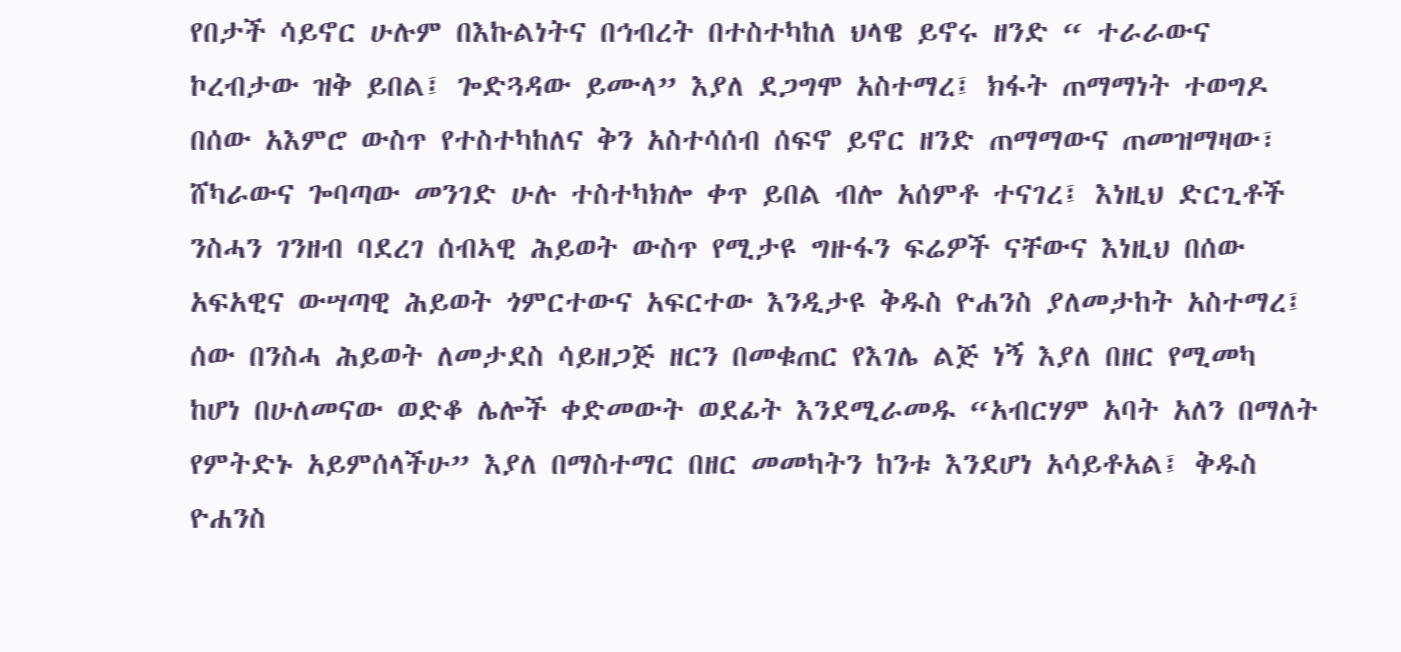የበታች ሳይኖር ሁሉም በእኩልነትና በኅብረት በተስተካከለ ህላዌ ይኖሩ ዘንድ “ ተራራውና ኮረብታው ዝቅ ይበል፤ ጐድጓዳው ይሙላ” እያለ ደጋግሞ አስተማረ፤ ክፋት ጠማማነት ተወግዶ በሰው አእምሮ ውስጥ የተስተካከለና ቅን አስተሳሰብ ሰፍኖ ይኖር ዘንድ ጠማማውና ጠመዝማዛው፣ ሸካራውና ጐባጣው መንገድ ሁሉ ተስተካክሎ ቀጥ ይበል ብሎ አሰምቶ ተናገረ፤ እነዚህ ድርጊቶች ንስሓን ገንዘብ ባደረገ ሰብኣዊ ሕይወት ውስጥ የሚታዩ ግዙፋን ፍሬዎች ናቸውና እነዚህ በሰው አፍአዊና ውሣጣዊ ሕይወት ጎምርተውና አፍርተው እንዲታዩ ቅዱስ ዮሐንስ ያለመታከት አስተማረ፤ ሰው በንስሓ ሕይወት ለመታደስ ሳይዘጋጅ ዘርን በመቁጠር የእገሌ ልጅ ነኝ እያለ በዘር የሚመካ ከሆነ በሁለመናው ወድቆ ሌሎች ቀድመውት ወደፊት እንደሚራመዱ “አብርሃም አባት አለን በማለት የምትድኑ አይምሰላችሁ” እያለ በማስተማር በዘር መመካትን ከንቱ እንደሆነ አሳይቶአል፤ ቅዱስ ዮሐንስ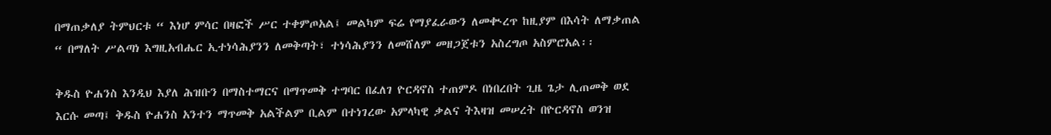በማጠቃለያ ትምህርቱ “ እነሆ ምሳር በዛፎች ሥር ተቀምጦአል፤ መልካም ፍሬ የማያፈራውን ለመቊረጥ ከዚያም በእሳት ለማቃጠል “ በማለት ሥልጣነ እግዚአብሔር ኢተነሳሕያንን ለመቅጣት፣ ተነሳሕያንን ለመሸለም መዘጋጀቱን አስረግጦ አስምሮአል፡፡

ቅዱስ ዮሐንስ እንዲህ እያለ ሕዝቡን በማስተማርና በማጥመቅ ተግባር በፈለገ ዮርዳኖስ ተጠምዶ በነበረበት ጊዜ ጌታ ሊጠመቅ ወደ እርሱ መጣ፤ ቅዱስ ዮሐንስ አንተን ማጥመቅ አልችልም ቢልም በተነገረው አምላካዊ ቃልና ትእዛዝ መሠረት በዮርዳኖስ ወንዝ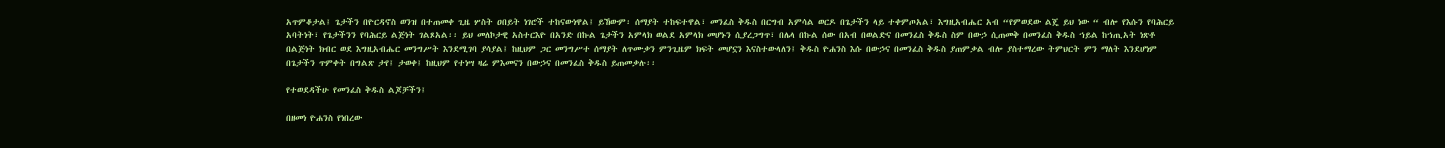አጥምቆታል፤ ጌታችን በዮርዳኖስ ወንዝ በተጠመቀ ጊዜ ሦስት ዐበይት ነገሮች ተከናውነዋል፤ ይኸውም፡ ሰማያት ተከፍተዋል፣ መንፈስ ቅዱስ በርግብ አምሳል ወርዶ በጌታችን ላይ ተቀምጦአል፣ እግዚአብሔር አብ “የምወደው ልጄ ይህ ነው “ ብሎ የእሱን የባሕርይ አባትነት፣ የጌታችንን የባሕርይ ልጅነት ገልጾአል፡፡ ይህ መለኮታዊ አስተርእዮ በአንድ በኩል ጌታችን አምላክ ወልደ አምላክ መሆኑን ሲያረጋግጥ፣ በሌላ በኩል ሰው በአብ በወልድና በመንፈስ ቅዱስ ስም በውኃ ሲጠመቅ በመንፈስ ቅዱስ ኀይል ከኀጢአት ነጽቶ በልጅነት ክብር ወደ እግዚአብሔር መንግሥት እንደሚገባ ያሳያል፤ ከዚህም ጋር መንግሥተ ሰማያት ለጥሙቃን ምንጊዜም ክፍት መሆኗን እናስተውላለን፤ ቅዱስ ዮሐንስ እሱ በውኃና በመንፈስ ቅዱስ ያጠምቃል ብሎ ያስተማረው ትምህርት ምን ማለት እንደሆነም በጌታችን ጥምቀት በግልጽ ታየ፤ ታወቀ፤ ከዚህም የተነሣ ዛሬ ምእመናን በውኃና በመንፈስ ቅዱስ ይጠመቃሉ፡፡

የተወደዳችሁ የመንፈስ ቅዱስ ልጆቻችን፤

በዘመነ ዮሐንስ የነበረው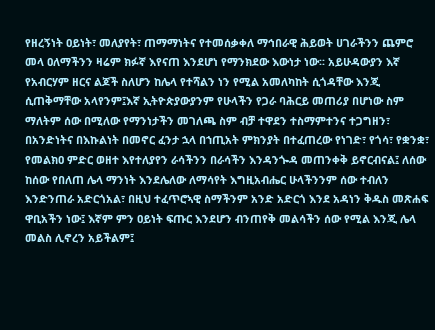የዘረኝነት ዐይነት፣ መለያየት፣ ጠማማነትና የተመሰቃቀለ ማኅበራዊ ሕይወት ሀገራችንን ጨምሮ መላ ዐለማችንን ዛሬም ክፉኛ እየናጠ እንደሆነ የማንክደው እውነታ ነው፡፡ አይሁዳውያን እኛ የአብርሃም ዘርና ልጆች ስለሆን ከሌላ የተሻልን ነን የሚል አመለካከት ሲጎዳቸው እንጂ ሲጠቅማቸው አላየንም፤እኛ ኢትዮጵያውያንም የሁላችን የጋራ ባሕርይ መጠሪያ በሆነው ስም ማለትም ሰው በሚለው የማንነታችን መገለጫ ስም ብቻ ተዋደን ተስማምተንና ተጋግዘን፣ በአንድነትና በእኩልነት በመኖር ፈንታ ኋላ በኀጢአት ምክንያት በተፈጠረው የነገድ፣ የጎሳ፣ የቋንቋ፣ የመልክዐ ምድር ወዘተ እየተለያየን ራሳችንን በራሳችን እንዳንጐዳ መጠንቀቅ ይኖርብናል፤ ለሰው ከሰው የበለጠ ሌላ ማንነት እንደሌለው ለማሳየት እግዚአብሔር ሁላችንንም ሰው ተብለን እንድንጠራ አድርጎአል፣ በዚህ ተፈጥሮኣዊ ስማችንም አንድ አድርጎ እንደ አዳነን ቅዱስ መጽሐፍ ዋቢአችን ነው፤ እኛም ምን ዐይነት ፍጡር እንደሆን ብንጠየቅ መልሳችን ሰው የሚል እንጂ ሌላ መልስ ሊኖረን አይችልም፤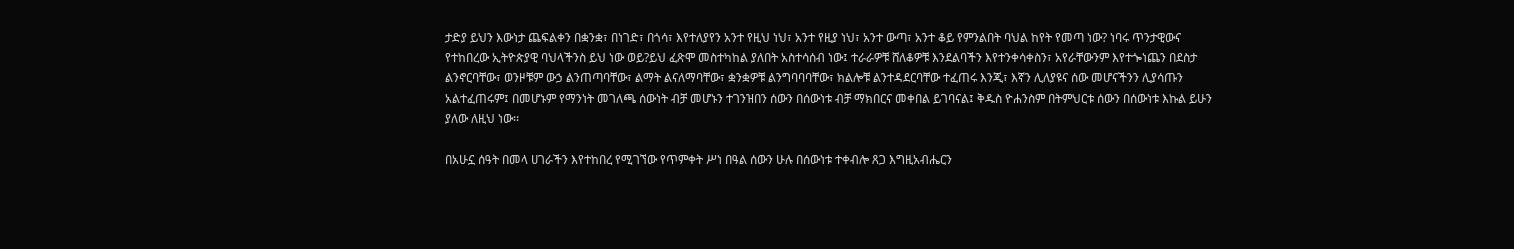ታድያ ይህን እውነታ ጨፍልቀን በቋንቋ፣ በነገድ፣ በጎሳ፣ እየተለያየን አንተ የዚህ ነህ፣ አንተ የዚያ ነህ፣ አንተ ውጣ፣ አንተ ቆይ የምንልበት ባህል ከየት የመጣ ነው? ነባሩ ጥንታዊውና የተከበረው ኢትዮጵያዊ ባህላችንስ ይህ ነው ወይ?ይህ ፈጽሞ መስተካከል ያለበት አስተሳሰብ ነው፤ ተራራዎቹ ሸለቆዎቹ እንደልባችን እየተንቀሳቀስን፣ አየራቸውንም እየተጐነጨን በደስታ ልንኖርባቸው፣ ወንዞቹም ውኃ ልንጠጣባቸው፣ ልማት ልናለማባቸው፣ ቋንቋዎቹ ልንግባባባቸው፣ ክልሎቹ ልንተዳደርባቸው ተፈጠሩ እንጂ፣ እኛን ሊለያዩና ሰው መሆናችንን ሊያሳጡን አልተፈጠሩም፤ በመሆኑም የማንነት መገለጫ ሰውነት ብቻ መሆኑን ተገንዝበን ሰውን በሰውነቱ ብቻ ማክበርና መቀበል ይገባናል፤ ቅዱስ ዮሐንስም በትምህርቱ ሰውን በሰውነቱ እኩል ይሁን ያለው ለዚህ ነው፡፡

በአሁኗ ሰዓት በመላ ሀገራችን እየተከበረ የሚገኘው የጥምቀት ሥነ በዓል ሰውን ሁሉ በሰውነቱ ተቀብሎ ጸጋ እግዚአብሔርን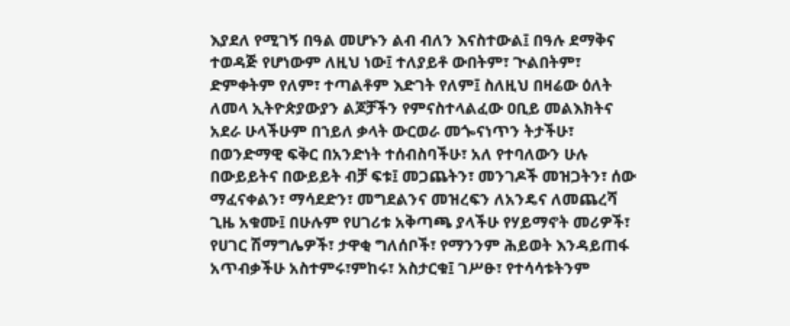እያደለ የሚገኝ በዓል መሆኑን ልብ ብለን እናስተውል፤ በዓሉ ደማቅና ተወዳጅ የሆነውም ለዚህ ነው፤ ተለያይቶ ውበትም፣ ጒልበትም፣ ድምቀትም የለም፣ ተጣልቶም እድገት የለም፤ ስለዚህ በዛሬው ዕለት ለመላ ኢትዮጵያውያን ልጆቻችን የምናስተላልፈው ዐቢይ መልእክትና አደራ ሁላችሁም በኀይለ ቃላት ውርወራ መጐናነጥን ትታችሁ፣ በወንድማዊ ፍቅር በአንድነት ተሰብስባችሁ፣ አለ የተባለውን ሁሉ በውይይትና በውይይት ብቻ ፍቱ፤ መጋጨትን፣ መንገዶች መዝጋትን፣ ሰው ማፈናቀልን፣ ማሳደድን፣ መግደልንና መዝረፍን ለአንዴና ለመጨረሻ ጊዜ አቁሙ፤ በሁሉም የሀገሪቱ አቅጣጫ ያላችሁ የሃይማኖት መሪዎች፣ የሀገር ሽማግሌዎች፣ ታዋቂ ግለሰቦች፣ የማንንም ሕይወት እንዳይጠፋ አጥብቃችሁ አስተምሩ፣ምከሩ፣ አስታርቁ፤ ገሥፁ፣ የተሳሳቱትንም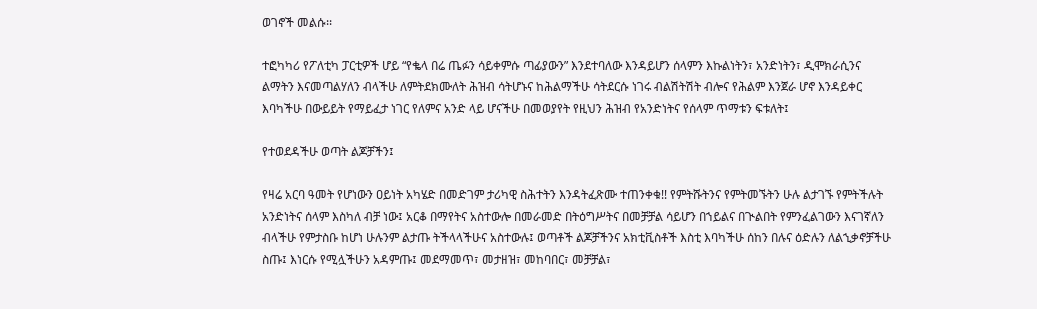ወገኖች መልሱ፡፡

ተፎካካሪ የፖለቲካ ፓርቲዎች ሆይ “የቈላ በሬ ጤፉን ሳይቀምሱ ጣፊያውን” እንደተባለው እንዳይሆን ሰላምን እኩልነትን፣ አንድነትን፣ ዲሞክራሲንና ልማትን እናመጣልሃለን ብላችሁ ለምትደክሙለት ሕዝብ ሳትሆኑና ከሕልማችሁ ሳትደርሱ ነገሩ ብልሽትሽት ብሎና የሕልም እንጀራ ሆኖ እንዳይቀር እባካችሁ በውይይት የማይፈታ ነገር የለምና አንድ ላይ ሆናችሁ በመወያየት የዚህን ሕዝብ የአንድነትና የሰላም ጥማቱን ፍቱለት፤

የተወደዳችሁ ወጣት ልጆቻችን፤

የዛሬ አርባ ዓመት የሆነውን ዐይነት አካሄድ በመድገም ታሪካዊ ስሕተትን እንዳትፈጽሙ ተጠንቀቁ!! የምትሹትንና የምትመኙትን ሁሉ ልታገኙ የምትችሉት አንድነትና ሰላም እስካለ ብቻ ነው፤ አርቆ በማየትና አስተውሎ በመራመድ በትዕግሥትና በመቻቻል ሳይሆን በኀይልና በጒልበት የምንፈልገውን እናገኛለን ብላችሁ የምታስቡ ከሆነ ሁሉንም ልታጡ ትችላላችሁና አስተውሉ፤ ወጣቶች ልጆቻችንና አክቲቪስቶች እስቲ እባካችሁ ሰከን በሉና ዕድሉን ለልኂቃኖቻችሁ ስጡ፤ እነርሱ የሚሏችሁን አዳምጡ፤ መደማመጥ፣ መታዘዝ፣ መከባበር፣ መቻቻል፣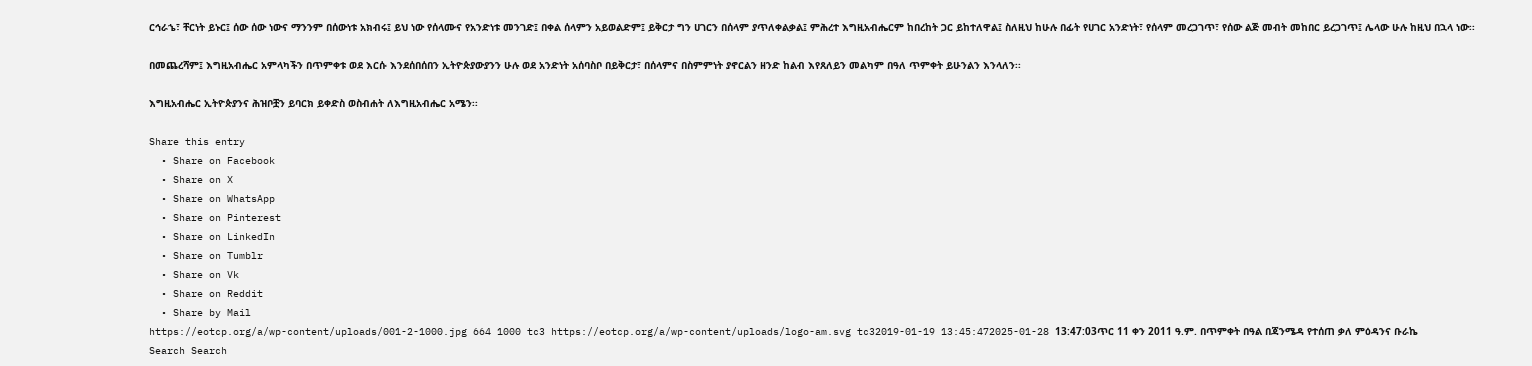ርኅራኄ፣ ቸርነት ይኑር፤ ሰው ሰው ነውና ማንንም በሰውነቱ አክብሩ፤ ይህ ነው የሰላሙና የአንድነቱ መንገድ፤ በቀል ሰላምን አይወልድም፤ ይቅርታ ግን ሀገርን በሰላም ያጥለቀልቃል፤ ምሕረተ እግዚአብሔርም ከበረከት ጋር ይከተለዋል፤ ስለዚህ ከሁሉ በፊት የሀገር አንድነት፣ የሰላም መረጋገጥ፣ የሰው ልጅ መብት መከበር ይረጋገጥ፤ ሌላው ሁሉ ከዚህ በኋላ ነው፡፡

በመጨረሻም፤ እግዚአብሔር አምላካችን በጥምቀቱ ወደ እርሱ እንደሰበሰበን ኢትዮጵያውያንን ሁሉ ወደ አንድነት አሰባስቦ በይቅርታ፣ በሰላምና በስምምነት ያኖርልን ዘንድ ከልብ እየጸለይን መልካም በዓለ ጥምቀት ይሁንልን እንላለን፡፡

እግዚአብሔር ኢትዮጵያንና ሕዝቦቿን ይባርክ ይቀድስ ወስብሐት ለእግዚአብሔር አሜን፡፡

Share this entry
  • Share on Facebook
  • Share on X
  • Share on WhatsApp
  • Share on Pinterest
  • Share on LinkedIn
  • Share on Tumblr
  • Share on Vk
  • Share on Reddit
  • Share by Mail
https://eotcp.org/a/wp-content/uploads/001-2-1000.jpg 664 1000 tc3 https://eotcp.org/a/wp-content/uploads/logo-am.svg tc32019-01-19 13:45:472025-01-28 13:47:03ጥር 11 ቀን 2011 ዓ.ም. በጥምቀት በዓል በጃንሜዳ የተሰጠ ቃለ ምዕዳንና ቡራኬ
Search Search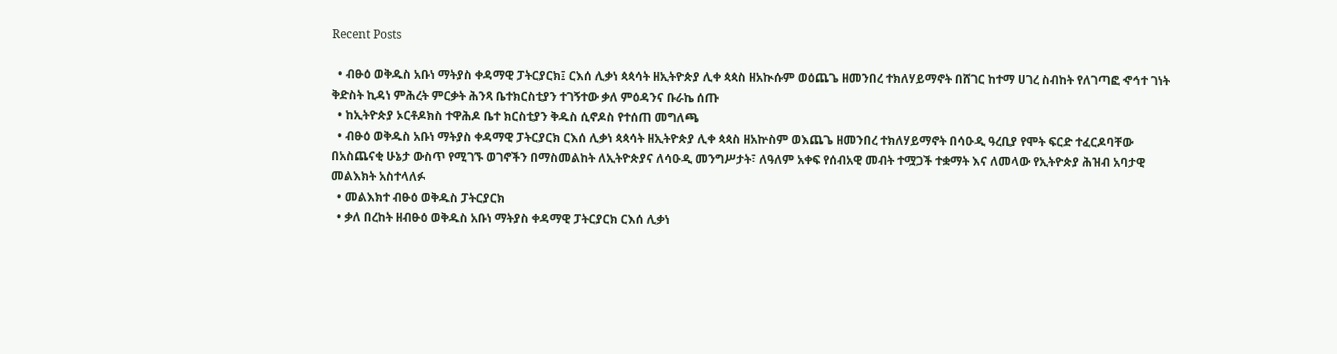Recent Posts

  • ብፁዕ ወቅዱስ አቡነ ማትያስ ቀዳማዊ ፓትርያርክ፤ ርእሰ ሊቃነ ጳጳሳት ዘኢትዮጵያ ሊቀ ጳጳስ ዘአኲሱም ወዕጨጌ ዘመንበረ ተክለሃይማኖት በሸገር ከተማ ሀገረ ስብከት የለገጣፎ ኆኅተ ገነት ቅድስት ኪዳነ ምሕረት ምርቃት ሕንጻ ቤተክርስቲያን ተገኝተው ቃለ ምዕዳንና ቡራኬ ሰጡ
  • ከኢትዮጵያ ኦርቶዶክስ ተዋሕዶ ቤተ ክርስቲያን ቅዱስ ሲኖዶስ የተሰጠ መግለጫ
  • ብፁዕ ወቅዱስ አቡነ ማትያስ ቀዳማዊ ፓትርያርክ ርእሰ ሊቃነ ጳጳሳት ዘኢትዮጵያ ሊቀ ጳጳስ ዘአኵስም ወእጨጌ ዘመንበረ ተክለሃይማኖት በሳዑዲ ዓረቢያ የሞት ፍርድ ተፈርዶባቸው በአስጨናቂ ሁኔታ ውስጥ የሚገኙ ወገኖችን በማስመልከት ለኢትዮጵያና ለሳዑዲ መንግሥታት፣ ለዓለም አቀፍ የሰብአዊ መብት ተሟጋች ተቋማት እና ለመላው የኢትዮጵያ ሕዝብ አባታዊ መልእክት አስተላለፉ
  • መልእክተ ብፁዕ ወቅዱስ ፓትርያርክ
  • ቃለ በረከት ዘብፁዕ ወቅዱስ አቡነ ማትያስ ቀዳማዊ ፓትርያርክ ርእሰ ሊቃነ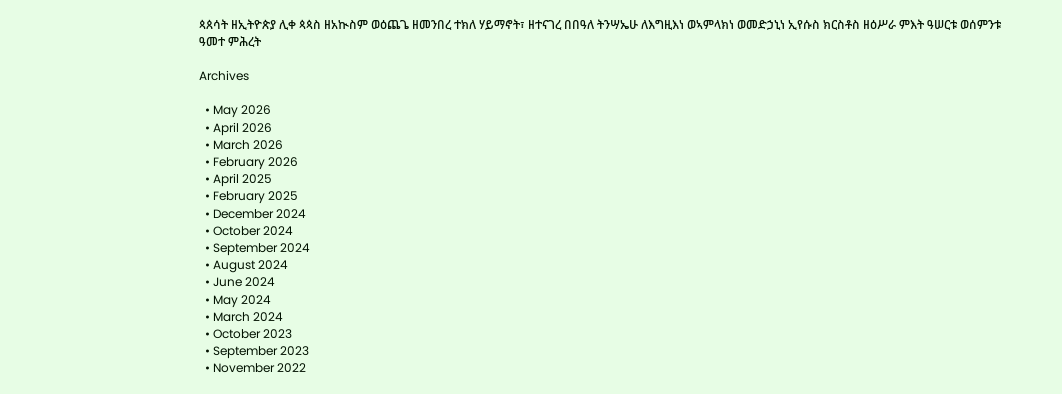ጳጰሳት ዘኢትዮጵያ ሊቀ ጳጳስ ዘአኲስም ወዕጨጌ ዘመንበረ ተክለ ሃይማኖት፣ ዘተናገረ በበዓለ ትንሣኤሁ ለእግዚእነ ወኣምላክነ ወመድኃኒነ ኢየሱስ ክርስቶስ ዘዕሥራ ምእት ዓሠርቱ ወሰምንቱ ዓመተ ምሕረት

Archives

  • May 2026
  • April 2026
  • March 2026
  • February 2026
  • April 2025
  • February 2025
  • December 2024
  • October 2024
  • September 2024
  • August 2024
  • June 2024
  • May 2024
  • March 2024
  • October 2023
  • September 2023
  • November 2022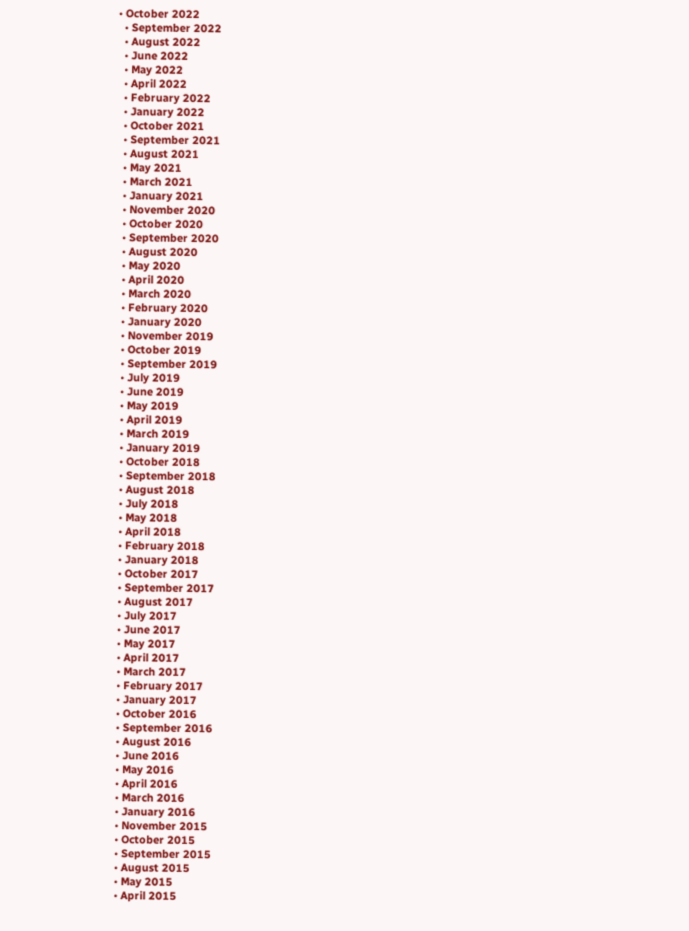• October 2022
  • September 2022
  • August 2022
  • June 2022
  • May 2022
  • April 2022
  • February 2022
  • January 2022
  • October 2021
  • September 2021
  • August 2021
  • May 2021
  • March 2021
  • January 2021
  • November 2020
  • October 2020
  • September 2020
  • August 2020
  • May 2020
  • April 2020
  • March 2020
  • February 2020
  • January 2020
  • November 2019
  • October 2019
  • September 2019
  • July 2019
  • June 2019
  • May 2019
  • April 2019
  • March 2019
  • January 2019
  • October 2018
  • September 2018
  • August 2018
  • July 2018
  • May 2018
  • April 2018
  • February 2018
  • January 2018
  • October 2017
  • September 2017
  • August 2017
  • July 2017
  • June 2017
  • May 2017
  • April 2017
  • March 2017
  • February 2017
  • January 2017
  • October 2016
  • September 2016
  • August 2016
  • June 2016
  • May 2016
  • April 2016
  • March 2016
  • January 2016
  • November 2015
  • October 2015
  • September 2015
  • August 2015
  • May 2015
  • April 2015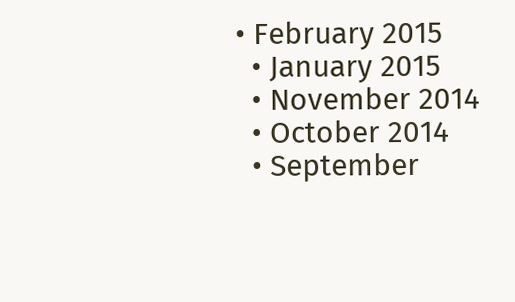• February 2015
  • January 2015
  • November 2014
  • October 2014
  • September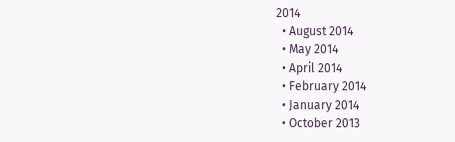2014
  • August 2014
  • May 2014
  • April 2014
  • February 2014
  • January 2014
  • October 2013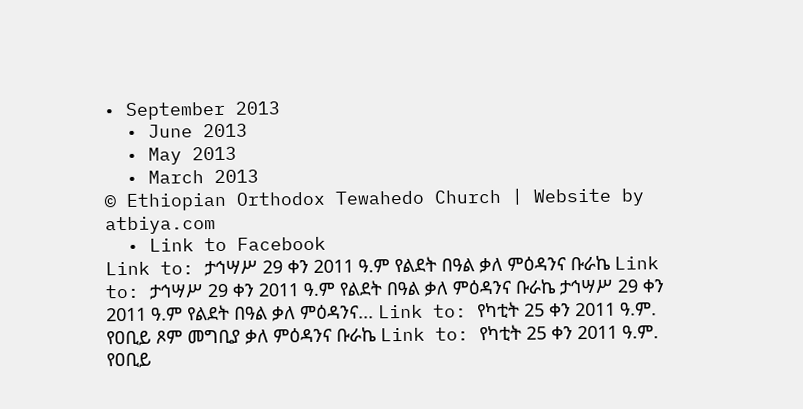• September 2013
  • June 2013
  • May 2013
  • March 2013
© Ethiopian Orthodox Tewahedo Church | Website by atbiya.com
  • Link to Facebook
Link to: ታኅሣሥ 29 ቀን 2011 ዓ.ም የልደት በዓል ቃለ ምዕዳንና ቡራኬ Link to: ታኅሣሥ 29 ቀን 2011 ዓ.ም የልደት በዓል ቃለ ምዕዳንና ቡራኬ ታኅሣሥ 29 ቀን 2011 ዓ.ም የልደት በዓል ቃለ ምዕዳንና... Link to: የካቲት 25 ቀን 2011 ዓ.ም. የዐቢይ ጾም መግቢያ ቃለ ምዕዳንና ቡራኬ Link to: የካቲት 25 ቀን 2011 ዓ.ም. የዐቢይ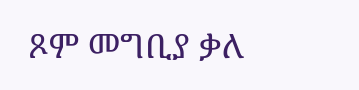ጾም መግቢያ ቃለ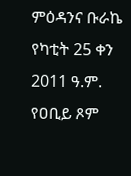ምዕዳንና ቡራኬ የካቲት 25 ቀን 2011 ዓ.ም. የዐቢይ ጾም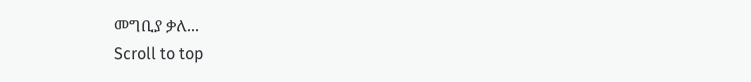መግቢያ ቃለ...
Scroll to top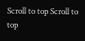Scroll to top Scroll to top